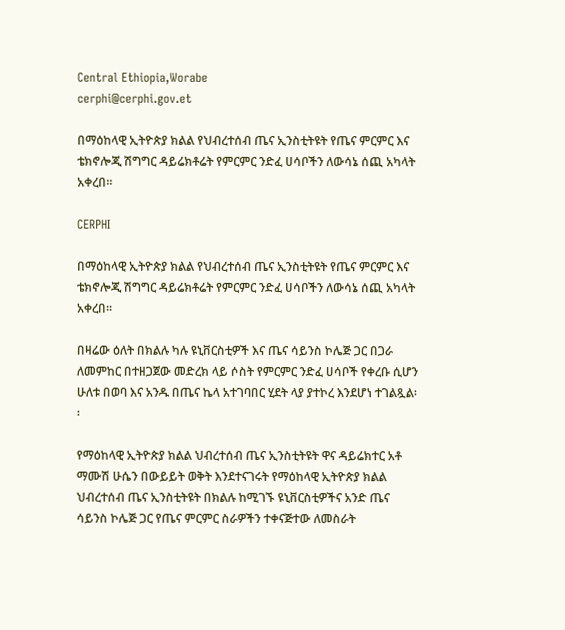Central Ethiopia,Worabe
cerphi@cerphi.gov.et

በማዕከላዊ ኢትዮጵያ ክልል የህብረተሰብ ጤና ኢንስቲትዩት የጤና ምርምር እና ቴክኖሎጂ ሽግግር ዳይሬክቶሬት የምርምር ንድፈ ሀሳቦችን ለውሳኔ ሰጪ አካላት አቀረበ፡፡

CERPHI

በማዕከላዊ ኢትዮጵያ ክልል የህብረተሰብ ጤና ኢንስቲትዩት የጤና ምርምር እና ቴክኖሎጂ ሽግግር ዳይሬክቶሬት የምርምር ንድፈ ሀሳቦችን ለውሳኔ ሰጪ አካላት አቀረበ፡፡

በዛሬው ዕለት በክልሉ ካሉ ዩኒቨርስቲዎች እና ጤና ሳይንስ ኮሌጅ ጋር በጋራ ለመምከር በተዘጋጀው መድረክ ላይ ሶስት የምርምር ንድፈ ሀሳቦች የቀረቡ ሲሆን ሁለቱ በወባ እና አንዱ በጤና ኬላ አተገባበር ሂደት ላያ ያተኮረ እንደሆነ ተገልጿል፡፡

የማዕከላዊ ኢትዮጵያ ክልል ህብረተሰብ ጤና ኢንስቲትዩት ዋና ዳይሬክተር አቶ ማሙሽ ሁሴን በውይይት ወቅት እንደተናገሩት የማዕከላዊ ኢትዮጵያ ክልል ህብረተሰብ ጤና ኢንስቲትዩት በክልሉ ከሚገኙ ዩኒቨርስቲዎችና አንድ ጤና ሳይንስ ኮሌጅ ጋር የጤና ምርምር ስራዎችን ተቀናጅተው ለመስራት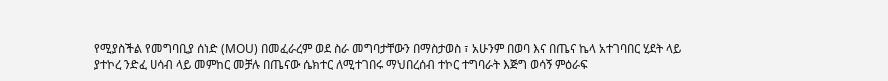የሚያስችል የመግባቢያ ሰነድ (MOU) በመፈራረም ወደ ስራ መግባታቸውን በማስታወስ ፣ አሁንም በወባ እና በጤና ኬላ አተገባበር ሂደት ላይ ያተኮረ ንድፈ ሀሳብ ላይ መምከር መቻሉ በጤናው ሴክተር ለሚተገበሩ ማህበረሰብ ተኮር ተግባራት እጅግ ወሳኝ ምዕራፍ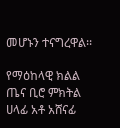መሆኑን ተናግረዋል፡፡

የማዕከላዊ ክልል ጤና ቢሮ ምክትል ሀላፊ አቶ አሸናፊ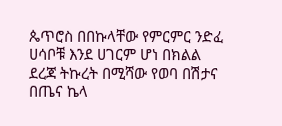ጴጥሮስ በበኩላቸው የምርምር ንድፈ ሀሳቦቹ እንደ ሀገርም ሆነ በክልል ደረጃ ትኩረት በሚሻው የወባ በሽታና በጤና ኬላ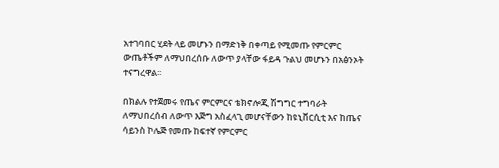አተገባበር ሂደት ላይ መሆኑን በማድነቅ በቀጣይ የሚመጡ የምርምር ውጤቶችም ለማህበረሰቡ ለውጥ ያላቸው ፋይዳ ጉልህ መሆኑን በአፅንኦት ተናግረዋል፡፡

በክልሉ የተጀመሩ የጤና ምርምርና ቴክኖሎጂ ሽግግር ተግባራት ለማህበረሰብ ለውጥ እጅግ አስፈላጊ መሆናቸውን ከዩኒቨርሲቲ እና ከጤና ሳይንስ ኮሌጅ የመጡ ከፍተኛ የምርምር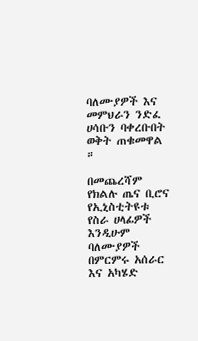ባለሙያዎች እና መምህራን ንድፈ ሀሳቡን ባቀረቡበት ወቅት ጠቁመዋል ።

በመጨረሻም የክልሉ ጤና ቢሮና የኢኒስቲትዩቱ የስራ ሀላፊዎች እንዲሁም ባለሙያዎች በምርምሩ አሰራር እና አካሄድ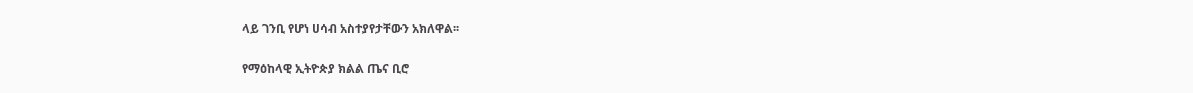ላይ ገንቢ የሆነ ሀሳብ አስተያየታቸውን አክለዋል፡፡

የማዕከላዊ ኢትዮጵያ ክልል ጤና ቢሮ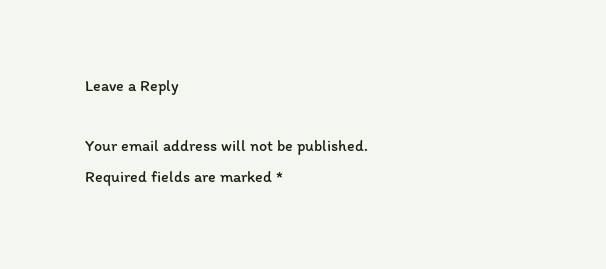Leave a Reply

Your email address will not be published. Required fields are marked *